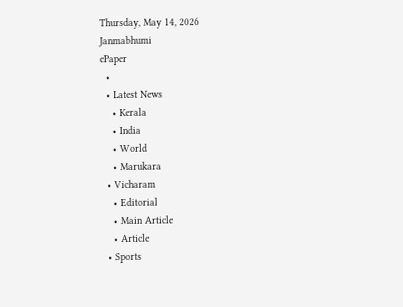Thursday, May 14, 2026
Janmabhumi
ePaper
  •
  • Latest News
    • Kerala
    • India
    • World
    • Marukara
  • Vicharam
    • Editorial
    • Main Article
    • Article
  • Sports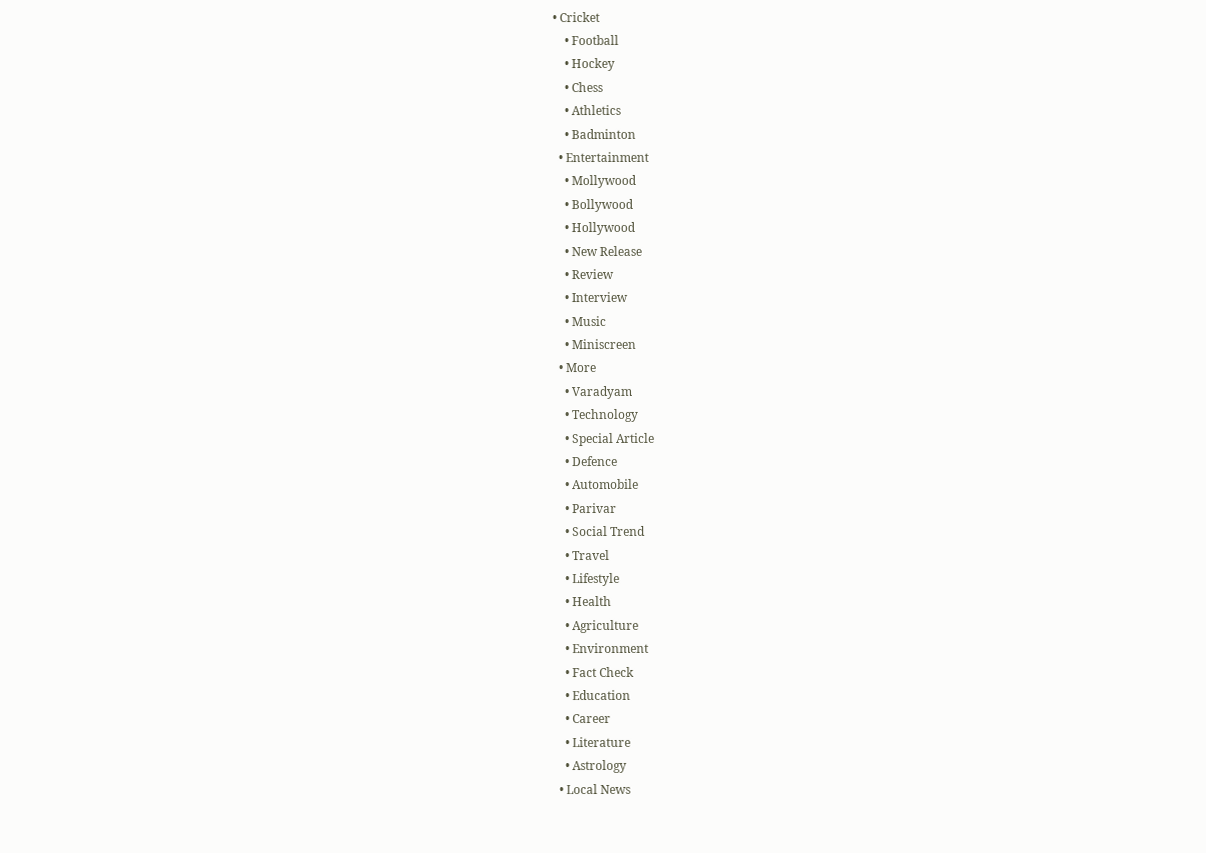• Cricket
    • Football
    • Hockey
    • Chess
    • Athletics
    • Badminton
  • Entertainment
    • Mollywood
    • Bollywood
    • Hollywood
    • New Release
    • Review
    • Interview
    • Music
    • Miniscreen
  • More
    • Varadyam
    • Technology
    • Special Article
    • Defence
    • Automobile
    • Parivar
    • Social Trend
    • Travel
    • Lifestyle
    • Health
    • Agriculture
    • Environment
    • Fact Check
    • Education
    • Career
    • Literature
    • Astrology
  • Local News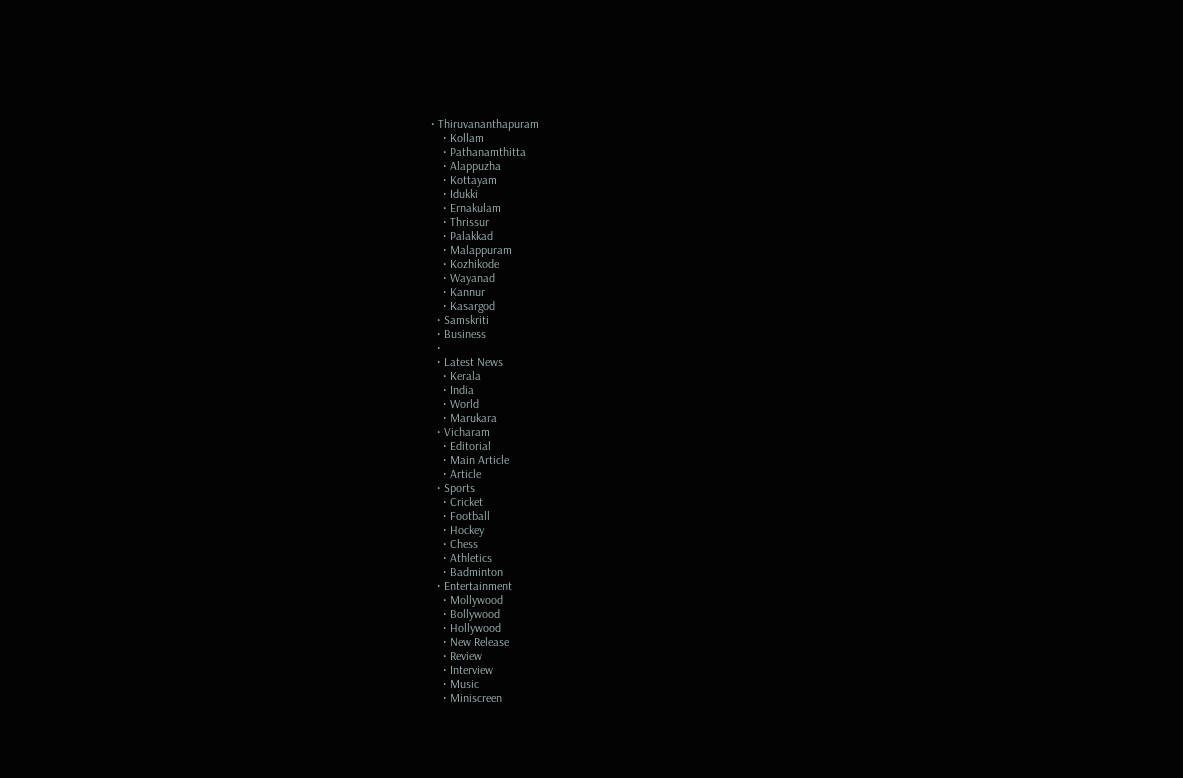• Thiruvananthapuram
    • Kollam
    • Pathanamthitta
    • Alappuzha
    • Kottayam
    • Idukki
    • Ernakulam
    • Thrissur
    • Palakkad
    • Malappuram
    • Kozhikode
    • Wayanad
    • Kannur
    • Kasargod
  • Samskriti
  • Business
  •
  • Latest News
    • Kerala
    • India
    • World
    • Marukara
  • Vicharam
    • Editorial
    • Main Article
    • Article
  • Sports
    • Cricket
    • Football
    • Hockey
    • Chess
    • Athletics
    • Badminton
  • Entertainment
    • Mollywood
    • Bollywood
    • Hollywood
    • New Release
    • Review
    • Interview
    • Music
    • Miniscreen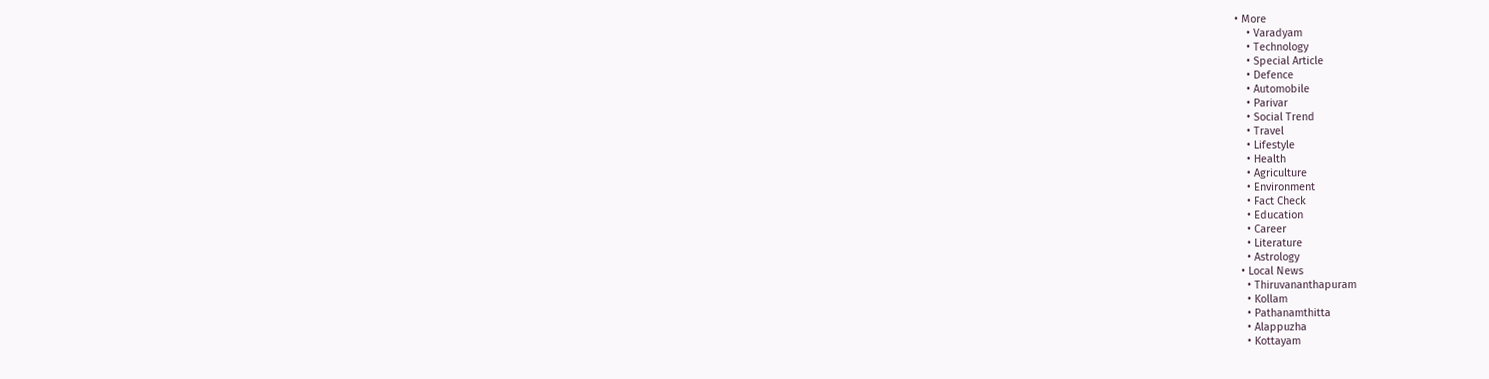• More
    • Varadyam
    • Technology
    • Special Article
    • Defence
    • Automobile
    • Parivar
    • Social Trend
    • Travel
    • Lifestyle
    • Health
    • Agriculture
    • Environment
    • Fact Check
    • Education
    • Career
    • Literature
    • Astrology
  • Local News
    • Thiruvananthapuram
    • Kollam
    • Pathanamthitta
    • Alappuzha
    • Kottayam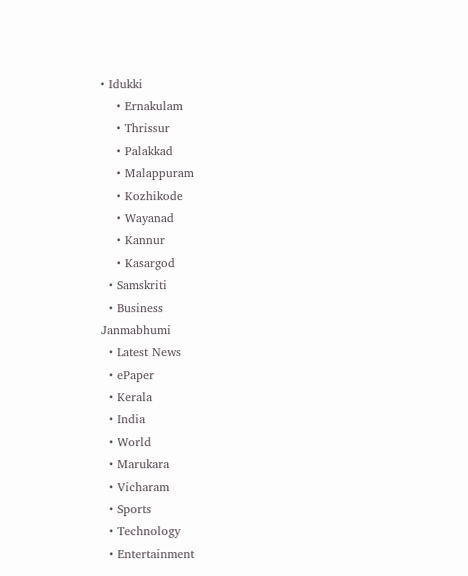• Idukki
    • Ernakulam
    • Thrissur
    • Palakkad
    • Malappuram
    • Kozhikode
    • Wayanad
    • Kannur
    • Kasargod
  • Samskriti
  • Business
Janmabhumi
  • Latest News
  • ePaper
  • Kerala
  • India
  • World
  • Marukara
  • Vicharam
  • Sports
  • Technology
  • Entertainment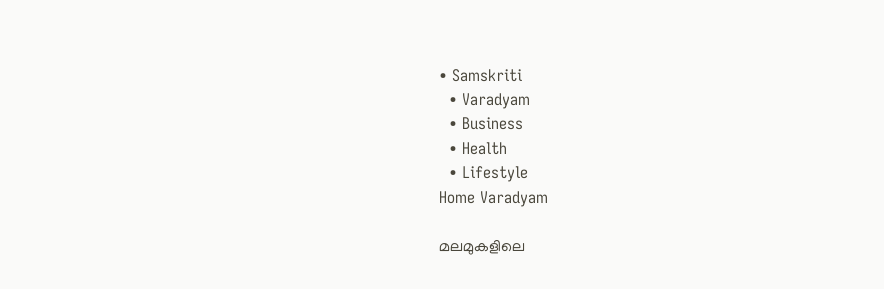• Samskriti
  • Varadyam
  • Business
  • Health
  • Lifestyle
Home Varadyam

മലമുകളിലെ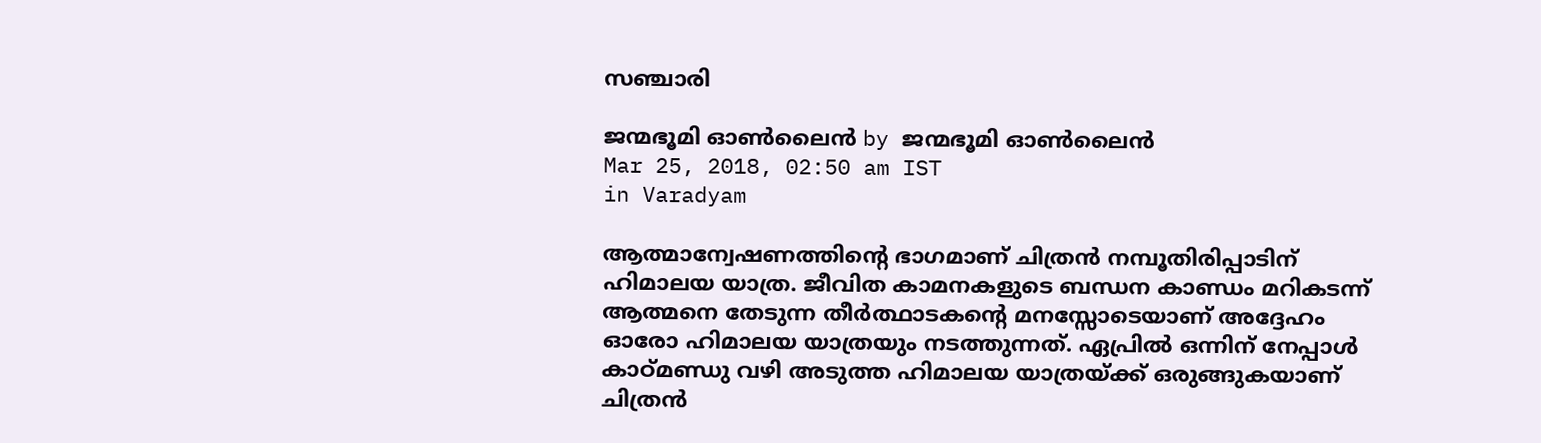സഞ്ചാരി

ജന്മഭൂമി ഓണ്‍ലൈന്‍ by ജന്മഭൂമി ഓണ്‍ലൈന്‍
Mar 25, 2018, 02:50 am IST
in Varadyam

ആത്മാന്വേഷണത്തിന്റെ ഭാഗമാണ് ചിത്രന്‍ നമ്പൂതിരിപ്പാടിന് ഹിമാലയ യാത്ര. ജീവിത കാമനകളുടെ ബന്ധന കാണ്ഡം മറികടന്ന് ആത്മനെ തേടുന്ന തീര്‍ത്ഥാടകന്റെ മനസ്സോടെയാണ് അദ്ദേഹം ഓരോ ഹിമാലയ യാത്രയും നടത്തുന്നത്. ഏപ്രില്‍ ഒന്നിന് നേപ്പാള്‍ കാഠ്മണ്ഡു വഴി അടുത്ത ഹിമാലയ യാത്രയ്‌ക്ക് ഒരുങ്ങുകയാണ് ചിത്രന്‍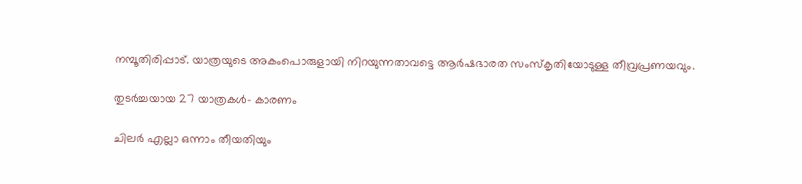നമ്പൂതിരിപ്പാട്. യാത്രയുടെ അകംപൊരുളായി നിറയുന്നതാവട്ടെ ആര്‍ഷഭാരത സംസ്‌കൃതിയോടുള്ള തീവ്രപ്രണയവും.

തുടര്‍ച്ചയായ 27 യാത്രകള്‍- കാരണം

ചിലര്‍ എല്ലാ ഒന്നാം തീയതിയും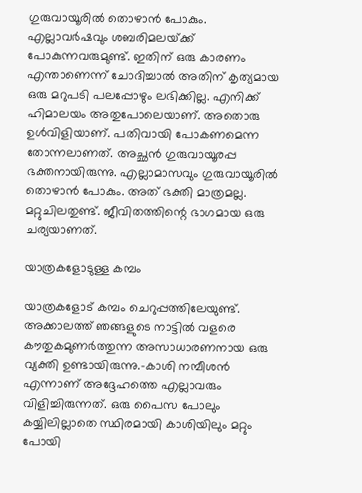ഗുരുവായൂരില്‍ തൊഴാന്‍ പോകും. എല്ലാവര്‍ഷവും ശബരിമലയ്‌ക്ക് പോകുന്നവരുമുണ്ട്. ഇതിന് ഒരു കാരണം എന്താണെന്ന് ചോദിച്ചാല്‍ അതിന് കൃത്യമായ ഒരു മറുപടി പലപ്പോഴും ലഭിക്കില്ല. എനിക്ക് ഹിമാലയം അതുപോലെയാണ്. അതൊരു ഉള്‍വിളിയാണ്. പതിവായി പോകണമെന്ന തോന്നലാണത്. അച്ഛന്‍ ഗുരുവായൂരപ്പ ഭക്തനായിരുന്നു. എല്ലാമാസവും ഗുരുവായൂരില്‍ തൊഴാന്‍ പോകും. അത് ഭക്തി മാത്രമല്ല. മറ്റുചിലതുണ്ട്. ജീവിതത്തിന്റെ ഭാഗമായ ഒരു ചര്യയാണത്.

യാത്രകളോടുള്ള കമ്പം

യാത്രകളോട് കമ്പം ചെറുപ്പത്തിലേയുണ്ട്. അക്കാലത്ത് ഞങ്ങളുടെ നാട്ടില്‍ വളരെ കൗതുകമുണര്‍ത്തുന്ന അസാധാരണനായ ഒരു വ്യക്തി ഉണ്ടായിരുന്നു.-കാശി നമ്പീശന്‍ എന്നാണ് അദ്ദേഹത്തെ എല്ലാവരും വിളിച്ചിരുന്നത്. ഒരു പൈസ പോലും കയ്യിലില്ലാതെ സ്ഥിരമായി കാശിയിലും മറ്റും പോയി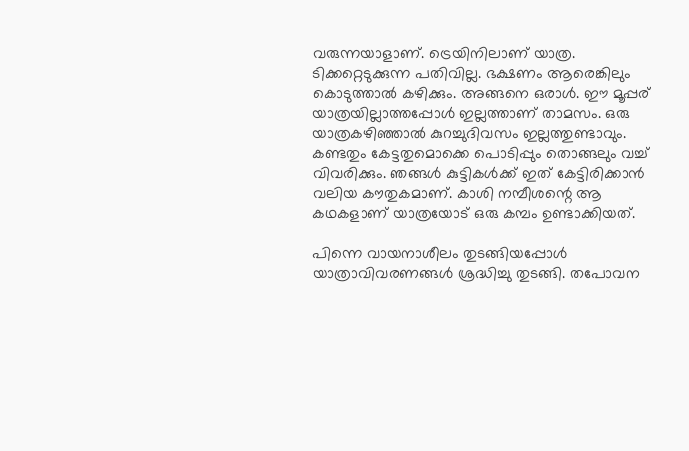വരുന്നയാളാണ്. ട്രെയിനിലാണ് യാത്ര. ടിക്കറ്റെടുക്കുന്ന പതിവില്ല. ഭക്ഷണം ആരെങ്കിലും കൊടുത്താല്‍ കഴിക്കും. അങ്ങനെ ഒരാള്‍. ഈ മൂപ്പര്  യാത്രയില്ലാത്തപ്പോള്‍ ഇല്ലത്താണ് താമസം. ഒരു യാത്രകഴിഞ്ഞാല്‍ കുറച്ചുദിവസം ഇല്ലത്തുണ്ടാവും. കണ്ടതും കേട്ടതുമൊക്കെ പൊടിപ്പും തൊങ്ങലും വച്ച് വിവരിക്കും. ഞങ്ങള്‍ കുട്ടികള്‍ക്ക് ഇത് കേട്ടിരിക്കാന്‍ വലിയ കൗതുകമാണ്. കാശി നമ്പീശന്റെ ആ കഥകളാണ് യാത്രയോട് ഒരു കമ്പം ഉണ്ടാക്കിയത്.

പിന്നെ വായനാശീലം തുടങ്ങിയപ്പോള്‍ യാത്രാവിവരണങ്ങള്‍ ശ്രദ്ധിച്ചു തുടങ്ങി. തപോവന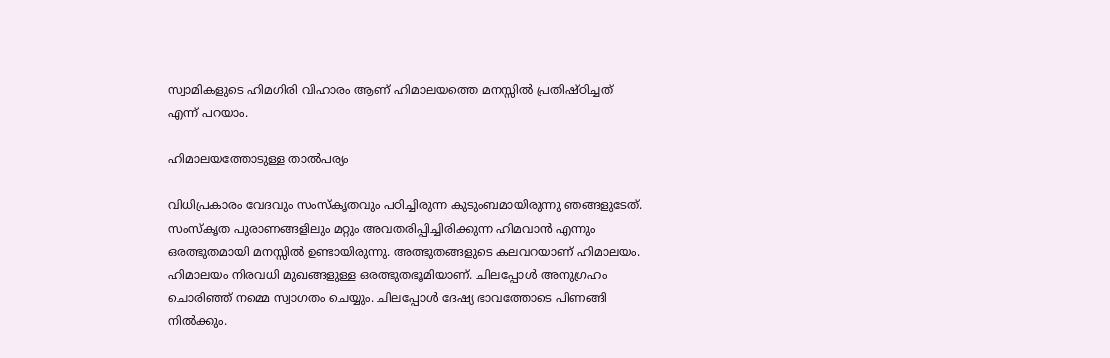സ്വാമികളുടെ ഹിമഗിരി വിഹാരം ആണ് ഹിമാലയത്തെ മനസ്സില്‍ പ്രതിഷ്ഠിച്ചത് എന്ന് പറയാം.

ഹിമാലയത്തോടുള്ള താല്‍പര്യം

വിധിപ്രകാരം വേദവും സംസ്‌കൃതവും പഠിച്ചിരുന്ന കുടുംബമായിരുന്നു ഞങ്ങളുടേത്. സംസ്‌കൃത പുരാണങ്ങളിലും മറ്റും അവതരിപ്പിച്ചിരിക്കുന്ന ഹിമവാന്‍ എന്നും ഒരത്ഭുതമായി മനസ്സില്‍ ഉണ്ടായിരുന്നു. അത്ഭുതങ്ങളുടെ കലവറയാണ് ഹിമാലയം. ഹിമാലയം നിരവധി മുഖങ്ങളുള്ള ഒരത്ഭുതഭൂമിയാണ്. ചിലപ്പോള്‍ അനുഗ്രഹം ചൊരിഞ്ഞ് നമ്മെ സ്വാഗതം ചെയ്യും. ചിലപ്പോള്‍ ദേഷ്യ ഭാവത്തോടെ പിണങ്ങി നില്‍ക്കും.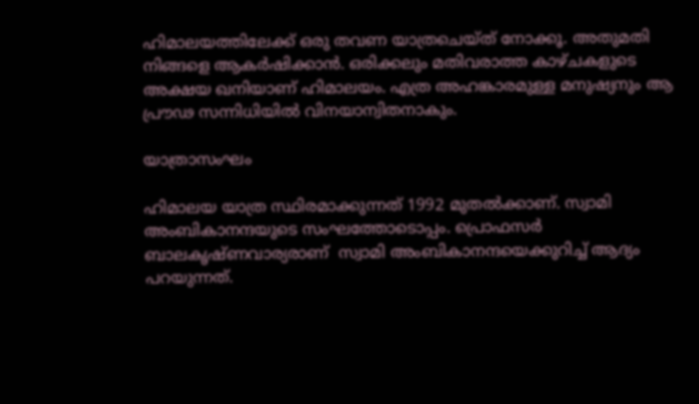ഹിമാലയത്തിലേക്ക് ഒരു തവണ യാത്രചെയ്ത് നോക്കൂ. അതുമതി നിങ്ങളെ ആകര്‍ഷിക്കാന്‍. ഒരിക്കലും മതിവരാത്ത കാഴ്ചകളുടെ അക്ഷയ ഖനിയാണ് ഹിമാലയം. എത്ര അഹങ്കാരമുള്ള മനുഷ്യനും ആ പ്രൗഢ സന്നിധിയില്‍ വിനയാന്വിതനാകും.

യാത്രാസംഘം

ഹിമാലയ യാത്ര സ്ഥിരമാക്കുന്നത് 1992 മുതല്‍ക്കാണ്. സ്വാമി അംബികാനന്ദയുടെ സംഘത്തോടൊപ്പം. പ്രൊഫസര്‍ ബാലകൃഷ്ണവാര്യരാണ്  സ്വാമി അംബികാനന്ദയെക്കുറിച്ച് ആദ്യം പറയുന്നത്.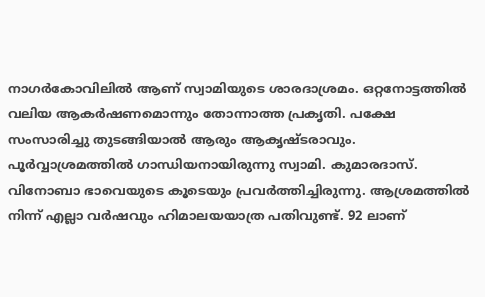നാഗര്‍കോവിലില്‍ ആണ് സ്വാമിയുടെ ശാരദാശ്രമം. ഒറ്റനോട്ടത്തില്‍ വലിയ ആകര്‍ഷണമൊന്നും തോന്നാത്ത പ്രകൃതി. പക്ഷേ സംസാരിച്ചു തുടങ്ങിയാല്‍ ആരും ആകൃഷ്ടരാവും. പൂര്‍വ്വാശ്രമത്തില്‍ ഗാന്ധിയനായിരുന്നു സ്വാമി. കുമാരദാസ്. വിനോബാ ഭാവെയുടെ കൂടെയും പ്രവര്‍ത്തിച്ചിരുന്നു. ആശ്രമത്തില്‍ നിന്ന് എല്ലാ വര്‍ഷവും ഹിമാലയയാത്ര പതിവുണ്ട്. 92 ലാണ്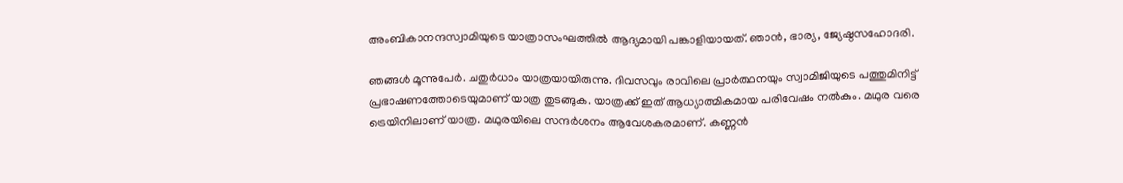അംബികാനന്ദസ്വാമിയുടെ യാത്രാസംഘത്തില്‍ ആദ്യമായി പങ്കാളിയായത്. ഞാന്‍, ഭാര്യ, ജ്യേഷ്ഠസഹോദരി.

ഞങ്ങള്‍ മൂന്നുപേര്‍. ചതുര്‍ധാം യാത്രയായിരുന്നു. ദിവസവും രാവിലെ പ്രാര്‍ത്ഥനയും സ്വാമിജിയുടെ പത്തുമിനിട്ട് പ്രഭാഷണത്തോടെയുമാണ് യാത്ര തുടങ്ങുക. യാത്രക്ക് ഇത് ആധ്യാത്മികമായ പരിവേഷം നല്‍കും. മഥുര വരെ ട്രെയിനിലാണ് യാത്ര. മഥുരയിലെ സന്ദര്‍ശനം ആവേശകരമാണ്. കണ്ണന്‍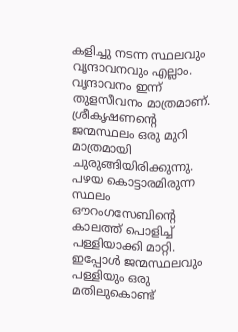കളിച്ചു നടന്ന സ്ഥലവും വൃന്ദാവനവും എല്ലാം. വൃന്ദാവനം ഇന്ന് തുളസീവനം മാത്രമാണ്. ശ്രീകൃഷണന്റെ ജന്മസ്ഥലം ഒരു മുറി മാത്രമായി ചുരുങ്ങിയിരിക്കുന്നു. പഴയ കൊട്ടാരമിരുന്ന സ്ഥലം ഔറംഗസേബിന്റെ കാലത്ത് പൊളിച്ച് പള്ളിയാക്കി മാറ്റി. ഇപ്പോള്‍ ജന്മസ്ഥലവും പള്ളിയും ഒരു മതിലുകൊണ്ട്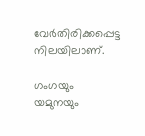വേര്‍തിരിക്കപ്പെട്ട നിലയിലാണ്.

ഗംഗയും യമുനയും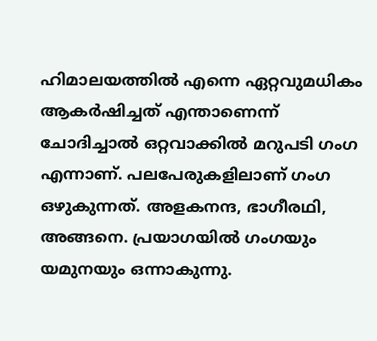ഹിമാലയത്തില്‍ എന്നെ ഏറ്റവുമധികം ആകര്‍ഷിച്ചത് എന്താണെന്ന് ചോദിച്ചാല്‍ ഒറ്റവാക്കില്‍ മറുപടി ഗംഗ എന്നാണ്. പലപേരുകളിലാണ് ഗംഗ ഒഴുകുന്നത്. അളകനന്ദ, ഭാഗീരഥി, അങ്ങനെ. പ്രയാഗയില്‍ ഗംഗയും യമുനയും ഒന്നാകുന്നു.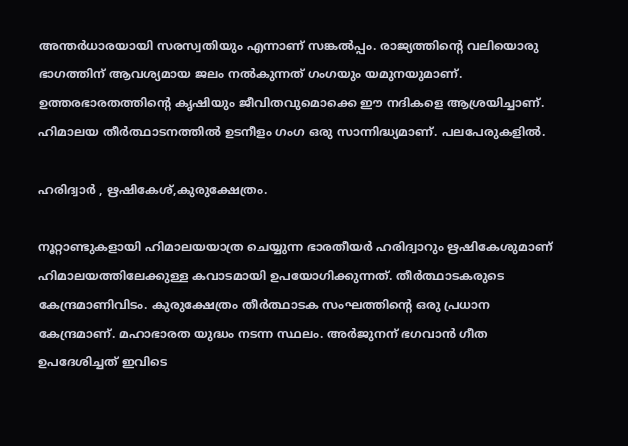അന്തര്‍ധാരയായി സരസ്വതിയും എന്നാണ് സങ്കല്‍പ്പം. രാജ്യത്തിന്റെ വലിയൊരു ഭാഗത്തിന് ആവശ്യമായ ജലം നല്‍കുന്നത് ഗംഗയും യമുനയുമാണ്. ഉത്തരഭാരതത്തിന്റെ കൃഷിയും ജീവിതവുമൊക്കെ ഈ നദികളെ ആശ്രയിച്ചാണ്.  ഹിമാലയ തീര്‍ത്ഥാടനത്തില്‍ ഉടനീളം ഗംഗ ഒരു സാന്നിദ്ധ്യമാണ്. പലപേരുകളില്‍.

ഹരിദ്വാര്‍ , ഋഷികേശ്,കുരുക്ഷേത്രം.

നൂറ്റാണ്ടുകളായി ഹിമാലയയാത്ര ചെയ്യുന്ന ഭാരതീയര്‍ ഹരിദ്വാറും ഋഷികേശുമാണ് ഹിമാലയത്തിലേക്കുള്ള കവാടമായി ഉപയോഗിക്കുന്നത്. തീര്‍ത്ഥാടകരുടെ കേന്ദ്രമാണിവിടം. കുരുക്ഷേത്രം തീര്‍ത്ഥാടക സംഘത്തിന്റെ ഒരു പ്രധാന കേന്ദ്രമാണ്. മഹാഭാരത യുദ്ധം നടന്ന സ്ഥലം. അര്‍ജുനന് ഭഗവാന്‍ ഗീത ഉപദേശിച്ചത് ഇവിടെ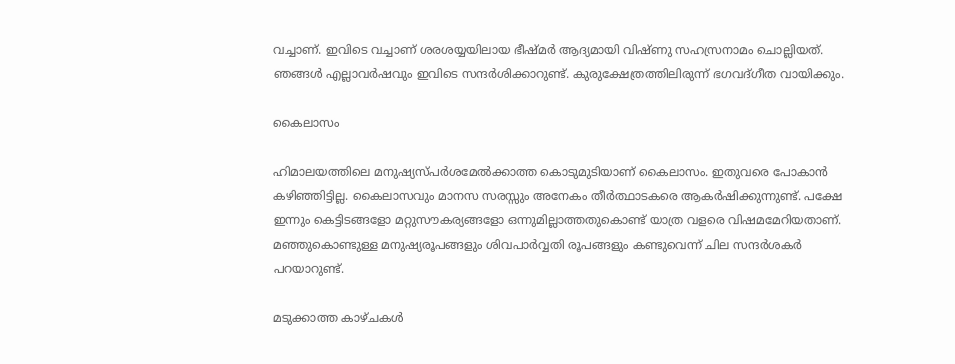വച്ചാണ്. ഇവിടെ വച്ചാണ് ശരശയ്യയിലായ ഭീഷ്മര്‍ ആദ്യമായി വിഷ്ണു സഹസ്രനാമം ചൊല്ലിയത്. ഞങ്ങള്‍ എല്ലാവര്‍ഷവും ഇവിടെ സന്ദര്‍ശിക്കാറുണ്ട്. കുരുക്ഷേത്രത്തിലിരുന്ന് ഭഗവദ്ഗീത വായിക്കും.

കൈലാസം

ഹിമാലയത്തിലെ മനുഷ്യസ്പര്‍ശമേല്‍ക്കാത്ത കൊടുമുടിയാണ് കൈലാസം. ഇതുവരെ പോകാന്‍ കഴിഞ്ഞിട്ടില്ല. കൈലാസവും മാനസ സരസ്സും അനേകം തീര്‍ത്ഥാടകരെ ആകര്‍ഷിക്കുന്നുണ്ട്. പക്ഷേ ഇന്നും കെട്ടിടങ്ങളോ മറ്റുസൗകര്യങ്ങളോ ഒന്നുമില്ലാത്തതുകൊണ്ട് യാത്ര വളരെ വിഷമമേറിയതാണ്. മഞ്ഞുകൊണ്ടുള്ള മനുഷ്യരൂപങ്ങളും ശിവപാര്‍വ്വതി രൂപങ്ങളും കണ്ടുവെന്ന് ചില സന്ദര്‍ശകര്‍ പറയാറുണ്ട്.

മടുക്കാത്ത കാഴ്ചകള്‍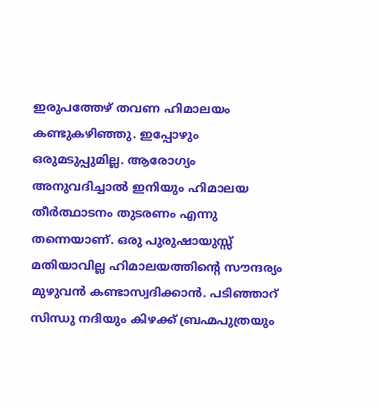ഇരുപത്തേഴ് തവണ ഹിമാലയം കണ്ടുകഴിഞ്ഞു. ഇപ്പോഴും ഒരുമടുപ്പുമില്ല. ആരോഗ്യം അനുവദിച്ചാല്‍ ഇനിയും ഹിമാലയ തീര്‍ത്ഥാടനം തുടരണം എന്നു തന്നെയാണ്. ഒരു പുരുഷായുസ്സ് മതിയാവില്ല ഹിമാലയത്തിന്റെ സൗന്ദര്യം മുഴുവന്‍ കണ്ടാസ്വദിക്കാന്‍. പടിഞ്ഞാറ് സിന്ധു നദിയും കിഴക്ക് ബ്രഹ്മപുത്രയും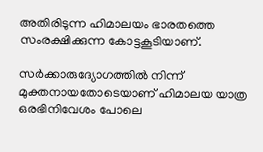അതിരിടുന്ന ഹിമാലയം ഭാരതത്തെ സംരക്ഷിക്കുന്ന കോട്ടകൂടിയാണ്.

സര്‍ക്കാരുദ്യോഗത്തില്‍ നിന്ന് മുക്തനായതോടെയാണ് ഹിമാലയ യാത്ര ഒരഭിനിവേശം പോലെ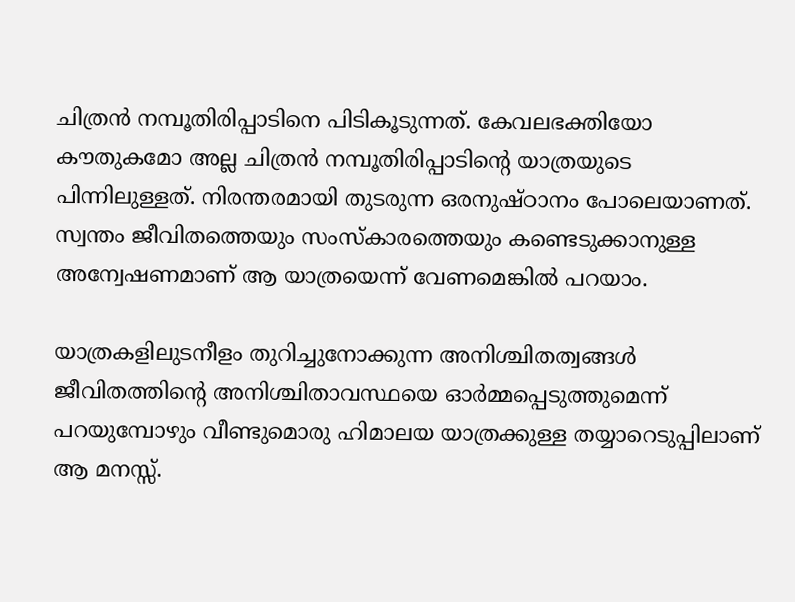ചിത്രന്‍ നമ്പൂതിരിപ്പാടിനെ പിടികൂടുന്നത്. കേവലഭക്തിയോ കൗതുകമോ അല്ല ചിത്രന്‍ നമ്പൂതിരിപ്പാടിന്റെ യാത്രയുടെ പിന്നിലുള്ളത്. നിരന്തരമായി തുടരുന്ന ഒരനുഷ്ഠാനം പോലെയാണത്. സ്വന്തം ജീവിതത്തെയും സംസ്‌കാരത്തെയും കണ്ടെടുക്കാനുള്ള അന്വേഷണമാണ് ആ യാത്രയെന്ന് വേണമെങ്കില്‍ പറയാം.

യാത്രകളിലുടനീളം തുറിച്ചുനോക്കുന്ന അനിശ്ചിതത്വങ്ങള്‍ ജീവിതത്തിന്റെ അനിശ്ചിതാവസ്ഥയെ ഓര്‍മ്മപ്പെടുത്തുമെന്ന് പറയുമ്പോഴും വീണ്ടുമൊരു ഹിമാലയ യാത്രക്കുള്ള തയ്യാറെടുപ്പിലാണ് ആ മനസ്സ്.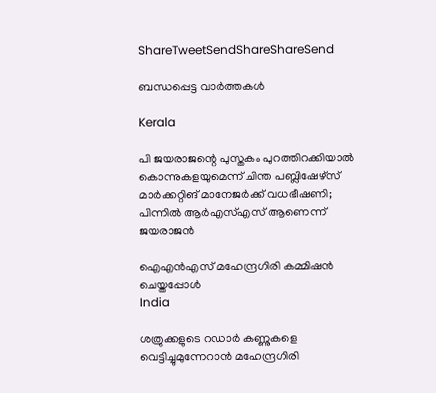ShareTweetSendShareShareSend

ബന്ധപ്പെട്ട വാര്‍ത്തകള്‍

Kerala

പി ജയരാജന്റെ പുസ്തകം പുറത്തിറക്കിയാല്‍ കൊന്നുകളയുമെന്ന് ചിന്ത പബ്ലിഷേഴ്‌സ് മാര്‍ക്കറ്റിങ് മാനേജര്‍ക്ക് വധഭീഷണി; പിന്നിൽ ആർഎസ്എസ് ആണെന്ന് ജയരാജൻ

ഐഎന്‍എസ് മഹേന്ദ്രഗിരി കമ്മിഷന്‍ ചെയ്തപ്പോള്‍
India

ശത്രുക്കളുടെ റഡാർ കണ്ണുകളെ വെട്ടിച്ചുമുന്നേറാൻ മഹേന്ദ്രഗിരി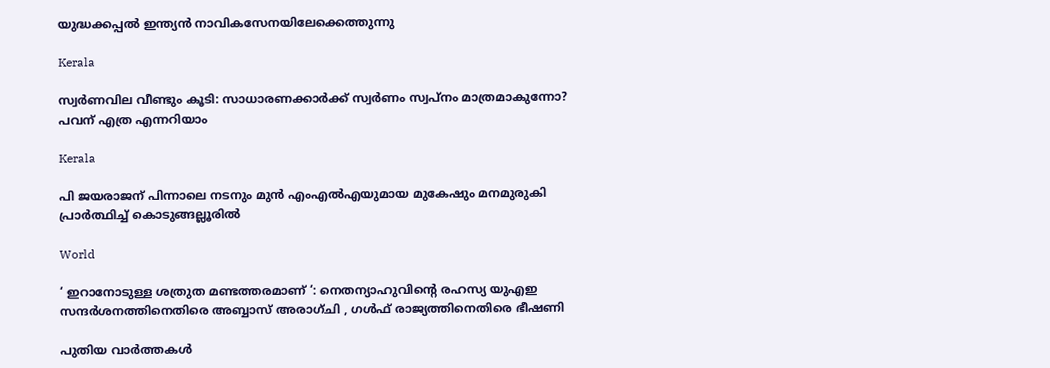യുദ്ധക്കപ്പൽ ഇന്ത്യൻ നാവികസേനയിലേക്കെത്തുന്നു

Kerala

സ്വർണവില വീണ്ടും കൂടി: സാധാരണക്കാർക്ക് സ്വർണം സ്വപ്നം മാത്രമാകുന്നോ? പവന് എത്ര എന്നറിയാം

Kerala

പി ജയരാജന് പിന്നാലെ നടനും മുൻ എംഎൽഎയുമായ മുകേഷും മനമുരുകി പ്രാർത്ഥിച്ച് കൊടുങ്ങല്ലൂരിൽ

World

‘ ഇറാനോടുള്ള ശത്രുത മണ്ടത്തരമാണ് ‘: നെതന്യാഹുവിന്റെ രഹസ്യ യുഎഇ സന്ദർശനത്തിനെതിരെ അബ്ബാസ് അരാഗ്ചി , ഗൾഫ് രാജ്യത്തിനെതിരെ ഭീഷണി

പുതിയ വാര്‍ത്തകള്‍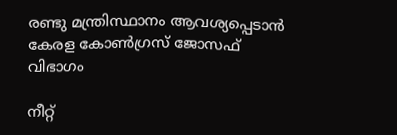രണ്ടു മന്ത്രിസ്ഥാനം ആവശ്യപ്പെടാൻ കേരള കോൺഗ്രസ് ജോസഫ് വിഭാഗം

നീറ്റ്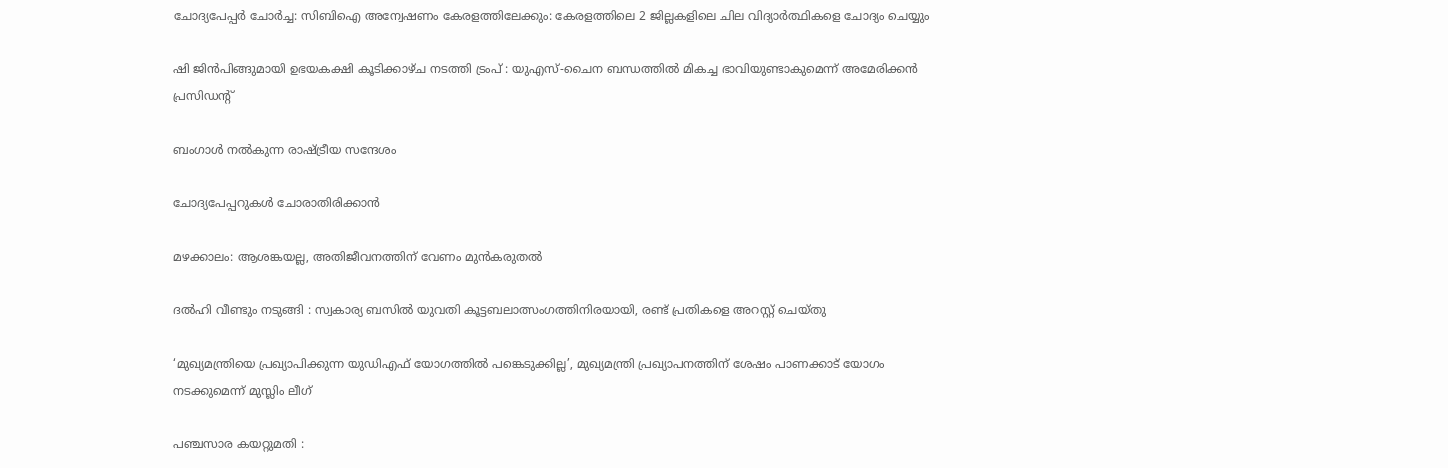ചോദ്യപേപ്പർ ചോർച്ച: സിബിഐ അന്വേഷണം കേരളത്തിലേക്കും: കേരളത്തിലെ 2 ജില്ലകളിലെ ചില വിദ്യാർത്ഥികളെ ചോദ്യം ചെയ്യും

ഷി ജിൻപിങ്ങുമായി ഉഭയകക്ഷി കൂടിക്കാഴ്ച നടത്തി ട്രംപ് : യുഎസ്-ചൈന ബന്ധത്തിൽ മികച്ച ഭാവിയുണ്ടാകുമെന്ന് അമേരിക്കൻ പ്രസിഡൻ്റ്

ബംഗാള്‍ നല്‍കുന്ന രാഷ്‌ട്രീയ സന്ദേശം

ചോദ്യപേപ്പറുകള്‍ ചോരാതിരിക്കാന്‍

മഴക്കാലം: ആശങ്കയല്ല, അതിജീവനത്തിന് വേണം മുന്‍കരുതല്‍

ദൽഹി വീണ്ടും നടുങ്ങി : സ്വകാര്യ ബസിൽ യുവതി കൂട്ടബലാത്സംഗത്തിനിരയായി, രണ്ട് പ്രതികളെ അറസ്റ്റ് ചെയ്തു

‘മുഖ്യമന്ത്രിയെ പ്രഖ്യാപിക്കുന്ന യുഡിഎഫ് യോഗത്തിൽ പങ്കെടുക്കില്ല’, മുഖ്യമന്ത്രി പ്രഖ്യാപനത്തിന് ശേഷം പാണക്കാട് യോഗം നടക്കുമെന്ന് മുസ്ലിം ലീഗ്

പഞ്ചസാര കയറ്റുമതി :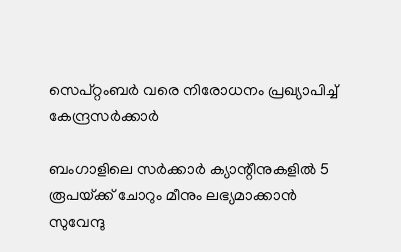സെപ്റ്റംബർ വരെ നിരോധനം പ്രഖ്യാപിച്ച് കേന്ദ്രസർക്കാർ

ബംഗാളിലെ സർക്കാർ ക്യാന്റീനുകളിൽ 5 രൂപയ്‌ക്ക് ചോറും മീനും ലഭ്യമാക്കാൻ സുവേന്ദു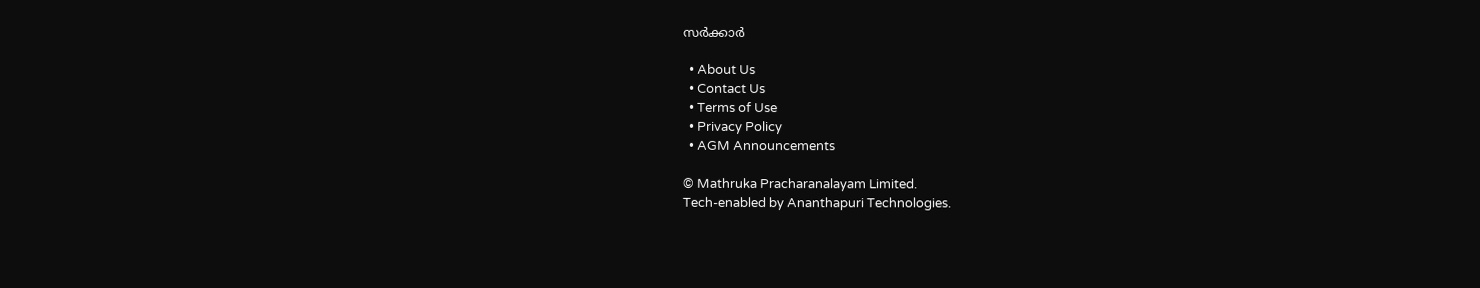സർക്കാർ

  • About Us
  • Contact Us
  • Terms of Use
  • Privacy Policy
  • AGM Announcements

© Mathruka Pracharanalayam Limited.
Tech-enabled by Ananthapuri Technologies.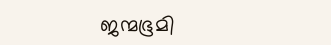ജന്മഭൂമി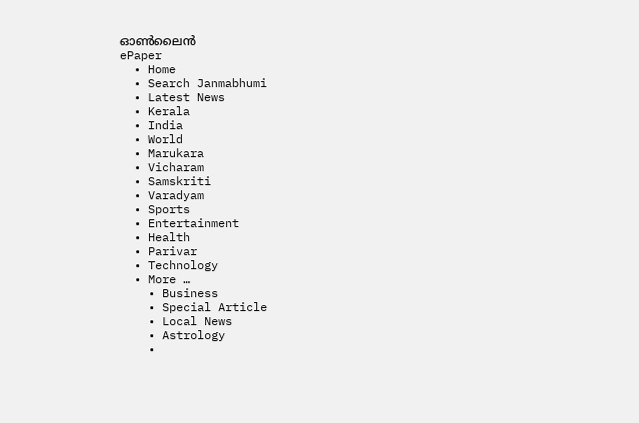ഓണ്‍ലൈന്‍
ePaper
  • Home
  • Search Janmabhumi
  • Latest News
  • Kerala
  • India
  • World
  • Marukara
  • Vicharam
  • Samskriti
  • Varadyam
  • Sports
  • Entertainment
  • Health
  • Parivar
  • Technology
  • More …
    • Business
    • Special Article
    • Local News
    • Astrology
    •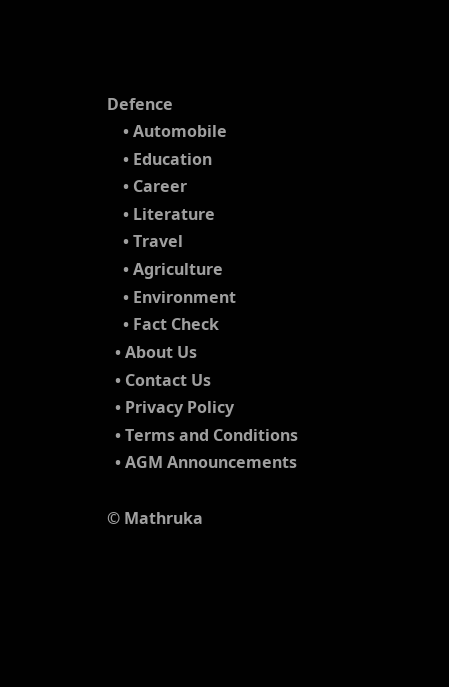Defence
    • Automobile
    • Education
    • Career
    • Literature
    • Travel
    • Agriculture
    • Environment
    • Fact Check
  • About Us
  • Contact Us
  • Privacy Policy
  • Terms and Conditions
  • AGM Announcements

© Mathruka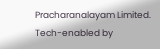Pracharanalayam Limited.
Tech-enabled by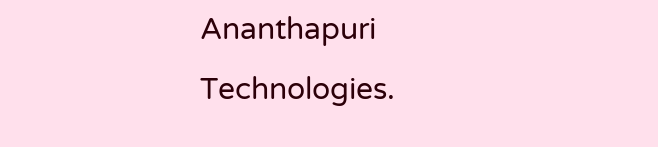Ananthapuri Technologies.